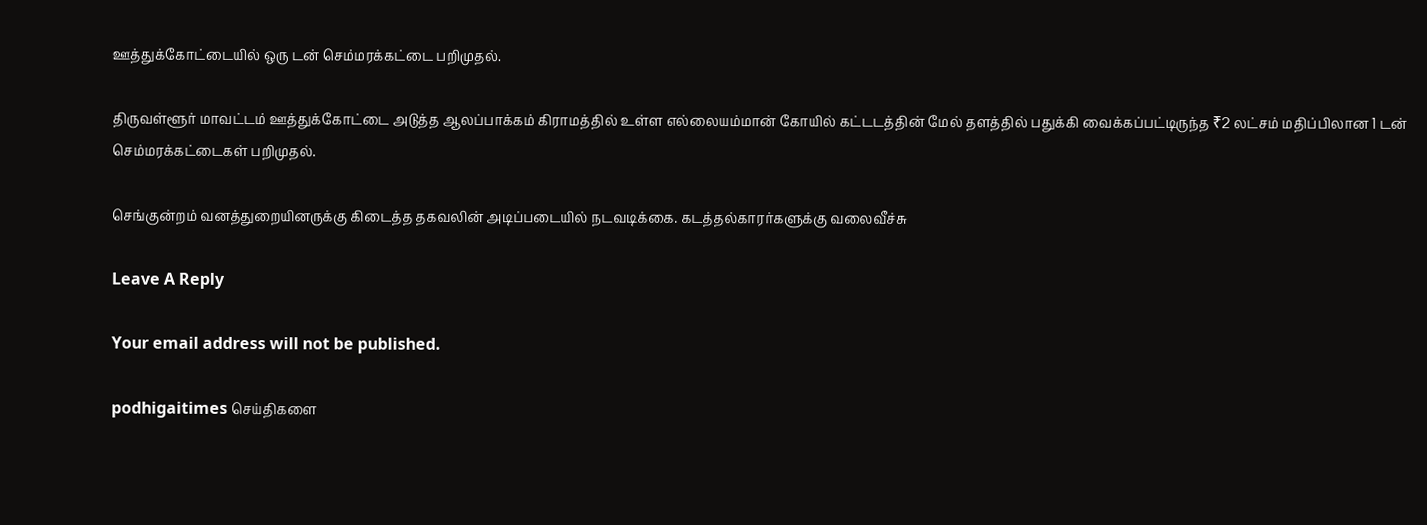ஊத்துக்கோட்டையில் ஒரு டன் செம்மரக்கட்டை பறிமுதல்.

திருவள்ளூர் மாவட்டம் ஊத்துக்கோட்டை அடுத்த ஆலப்பாக்கம் கிராமத்தில் உள்ள எல்லையம்மான் கோயில் கட்டடத்தின் மேல் தளத்தில் பதுக்கி வைக்கப்பட்டிருந்த ₹2 லட்சம் மதிப்பிலான 1 டன் செம்மரக்கட்டைகள் பறிமுதல்.

செங்குன்றம் வனத்துறையினருக்கு கிடைத்த தகவலின் அடிப்படையில் நடவடிக்கை. கடத்தல்காரர்களுக்கு வலைவீச்சு

Leave A Reply

Your email address will not be published.

podhigaitimes செய்திகளை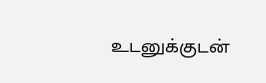உடனுக்குடன்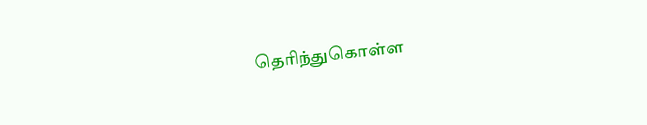தெரிந்துகொள்ள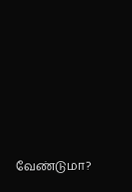வேண்டுமா?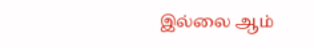இல்லை ஆம்